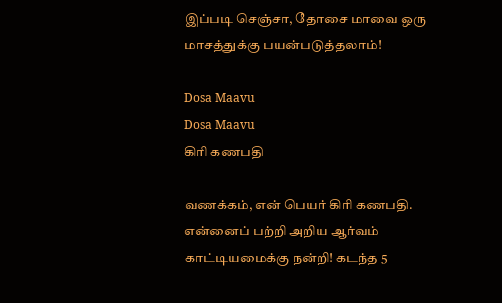இப்படி செஞ்சா, தோசை மாவை ஒரு மாசத்துக்கு பயன்படுத்தலாம்!

Dosa Maavu
Dosa Maavu
கிரி கணபதி

வணக்கம், என் பெயர் கிரி கணபதி. என்னைப் பற்றி அறிய ஆர்வம் காட்டியமைக்கு நன்றி! கடந்த 5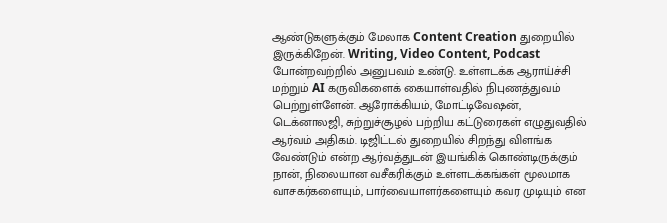ஆண்டுகளுக்கும் மேலாக Content Creation துறையில் இருக்கிறேன். Writing, Video Content, Podcast போன்றவற்றில் அனுபவம் உண்டு. உள்ளடக்க ஆராய்ச்சி மற்றும் AI கருவிகளைக் கையாள்வதில் நிபுணத்துவம் பெற்றுள்ளேன். ஆரோக்கியம், மோட்டிவேஷன், டெக்னாலஜி, சுற்றுச்சூழல் பற்றிய கட்டுரைகள் எழுதுவதில் ஆர்வம் அதிகம். டிஜிட்டல் துறையில் சிறந்து விளங்க வேண்டும் என்ற ஆர்வத்துடன் இயங்கிக் கொண்டிருக்கும் நான், நிலையான வசீகரிக்கும் உள்ளடக்கங்கள் மூலமாக வாசகர்களையும், பார்வையாளர்களையும் கவர முடியும் என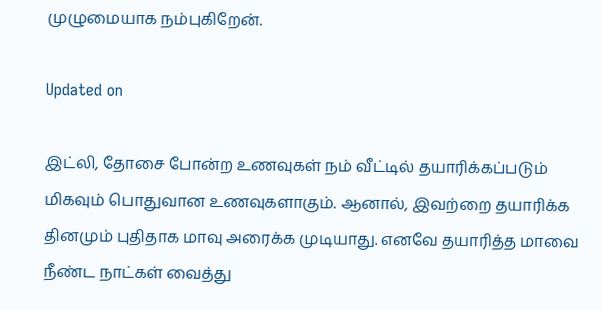முழுமையாக நம்புகிறேன்.

Updated on

இட்லி, தோசை போன்ற உணவுகள் நம் வீட்டில் தயாரிக்கப்படும் மிகவும் பொதுவான உணவுகளாகும். ஆனால், இவற்றை தயாரிக்க தினமும் புதிதாக மாவு அரைக்க முடியாது. எனவே தயாரித்த மாவை நீண்ட நாட்கள் வைத்து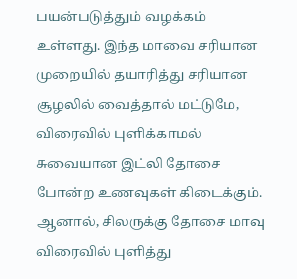பயன்படுத்தும் வழக்கம் உள்ளது. இந்த மாவை சரியான முறையில் தயாரித்து சரியான சூழலில் வைத்தால் மட்டுமே, விரைவில் புளிக்காமல் சுவையான இட்லி தோசை போன்ற உணவுகள் கிடைக்கும். ஆனால், சிலருக்கு தோசை மாவு விரைவில் புளித்து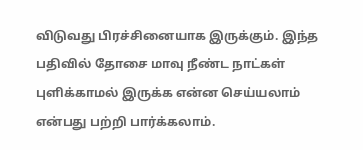விடுவது பிரச்சினையாக இருக்கும். இந்த பதிவில் தோசை மாவு நீண்ட நாட்கள் புளிக்காமல் இருக்க என்ன செய்யலாம் என்பது பற்றி பார்க்கலாம்.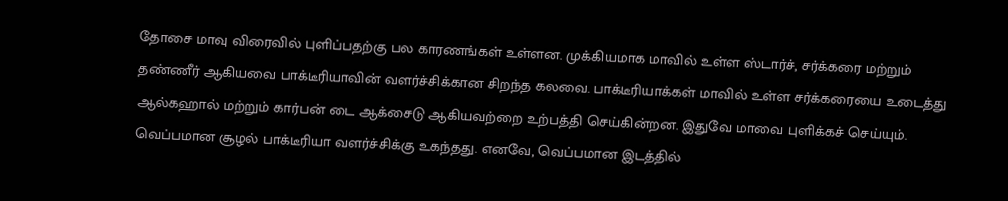தோசை மாவு விரைவில் புளிப்பதற்கு பல காரணங்கள் உள்ளன. முக்கியமாக மாவில் உள்ள ஸ்டார்ச், சர்க்கரை மற்றும் தண்ணீர் ஆகியவை பாக்டீரியாவின் வளர்ச்சிக்கான சிறந்த கலவை. பாக்டீரியாக்கள் மாவில் உள்ள சர்க்கரையை உடைத்து ஆல்கஹால் மற்றும் கார்பன் டை ஆக்சைடு ஆகியவற்றை உற்பத்தி செய்கின்றன. இதுவே மாவை புளிக்கச் செய்யும். வெப்பமான சூழல் பாக்டீரியா வளர்ச்சிக்கு உகந்தது. எனவே, வெப்பமான இடத்தில்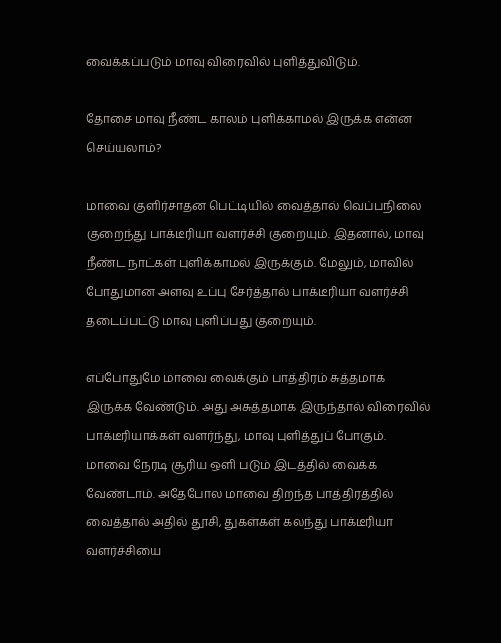வைக்கப்படும் மாவு விரைவில் புளித்துவிடும்.

தோசை மாவு நீண்ட காலம் புளிக்காமல் இருக்க என்ன செய்யலாம்?

மாவை குளிர்சாதன பெட்டியில் வைத்தால் வெப்பநிலை குறைந்து பாக்டீரியா வளர்ச்சி குறையும். இதனால், மாவு நீண்ட நாட்கள் புளிக்காமல் இருக்கும். மேலும், மாவில் போதுமான அளவு உப்பு சேர்த்தால் பாக்டீரியா வளர்ச்சி தடைப்பட்டு மாவு புளிப்பது குறையும்.

எப்போதுமே மாவை வைக்கும் பாத்திரம் சுத்தமாக இருக்க வேண்டும். அது அசுத்தமாக இருந்தால் விரைவில் பாக்டீரியாக்கள் வளர்ந்து, மாவு புளித்துப் போகும். மாவை நேரடி சூரிய ஒளி படும் இடத்தில் வைக்க வேண்டாம். அதேபோல மாவை திறந்த பாத்திரத்தில் வைத்தால் அதில் தூசி, துகள்கள் கலந்து பாக்டீரியா வளர்ச்சியை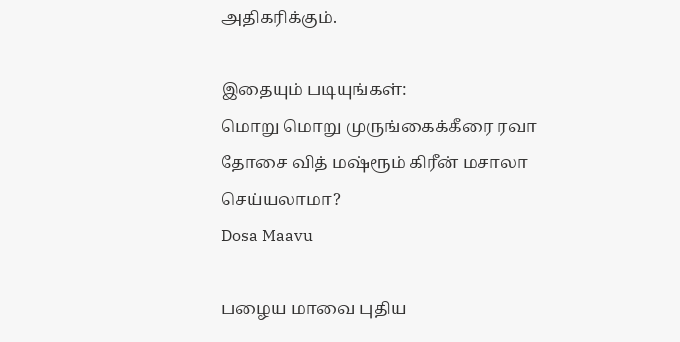அதிகரிக்கும்.

இதையும் படியுங்கள்:
மொறு மொறு முருங்கைக்கீரை ரவா தோசை வித் மஷ்ரூம் கிரீன் மசாலா செய்யலாமா?
Dosa Maavu

பழைய மாவை புதிய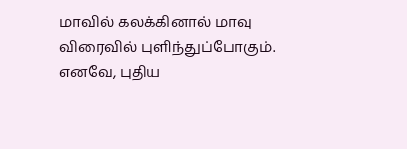மாவில் கலக்கினால் மாவு விரைவில் புளிந்துப்போகும். எனவே, புதிய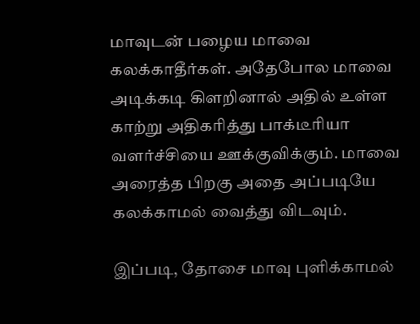மாவுடன் பழைய மாவை கலக்காதீர்கள். அதேபோல மாவை அடிக்கடி கிளறினால் அதில் உள்ள காற்று அதிகரித்து பாக்டீரியா வளர்ச்சியை ஊக்குவிக்கும். மாவை அரைத்த பிறகு அதை அப்படியே கலக்காமல் வைத்து விடவும்.

இப்படி, தோசை மாவு புளிக்காமல்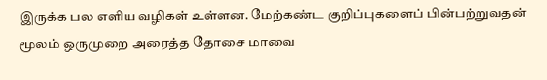இருக்க பல எளிய வழிகள் உள்ளன. மேற்கண்ட குறிப்புகளைப் பின்பற்றுவதன் மூலம் ஒருமுறை அரைத்த தோசை மாவை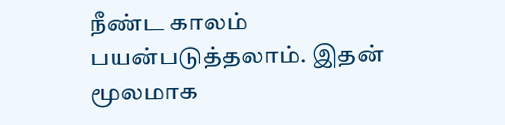நீண்ட காலம் பயன்படுத்தலாம். இதன் மூலமாக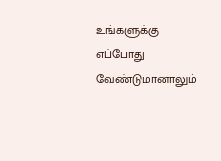உங்களுக்கு எப்போது வேண்டுமானாலும்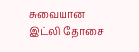சுவையான இட்லி தோசை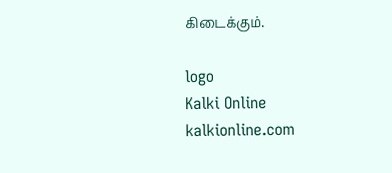கிடைக்கும்.

logo
Kalki Online
kalkionline.com